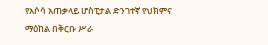የአሶሳ አጠቃላይ ሆስፒታል ድንገተኛ የህክምና ማዕከል በቅርቡ ሥራ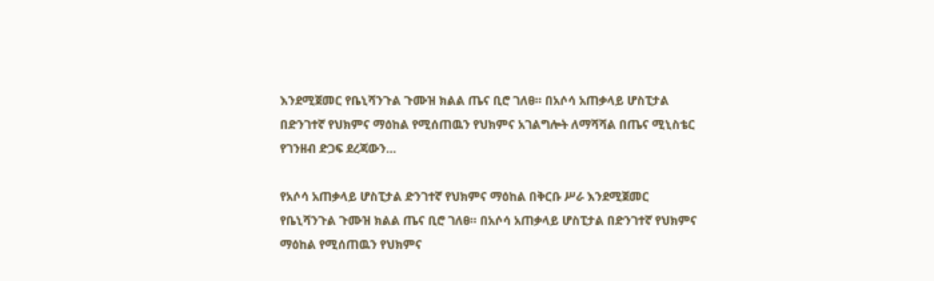እንደሚጀመር የቤኒሻንጉል ጉሙዝ ክልል ጤና ቢሮ ገለፀ። በአሶሳ አጠቃላይ ሆስፒታል በድንገተኛ የህክምና ማዕከል የሚሰጠዉን የህክምና አገልግሎት ለማሻሻል በጤና ሚኒስቴር የገንዘብ ድጋፍ ደረጃውን…

የአሶሳ አጠቃላይ ሆስፒታል ድንገተኛ የህክምና ማዕከል በቅርቡ ሥራ እንደሚጀመር የቤኒሻንጉል ጉሙዝ ክልል ጤና ቢሮ ገለፀ። በአሶሳ አጠቃላይ ሆስፒታል በድንገተኛ የህክምና ማዕከል የሚሰጠዉን የህክምና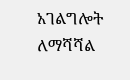አገልግሎት ለማሻሻል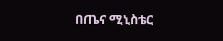በጤና ሚኒስቴር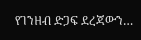የገንዘብ ድጋፍ ደረጃውን…